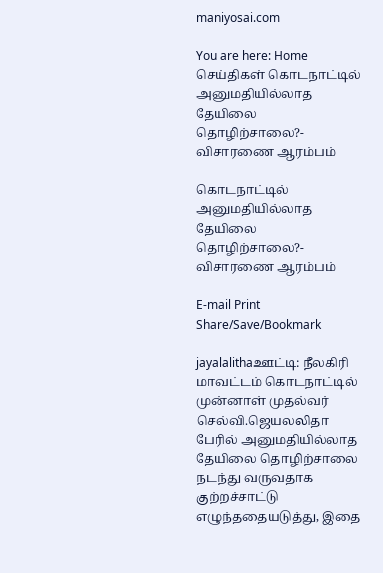maniyosai.com

You are here: Home செய்திகள் கொடநாட்டில் அனுமதியில்லாத தேயிலை தொழிற்சாலை?- விசாரணை ஆரம்பம்

கொடநாட்டில் அனுமதியில்லாத தேயிலை தொழிற்சாலை?- விசாரணை ஆரம்பம்

E-mail Print
Share/Save/Bookmark

jayalalithaஊட்டி: நீலகிரி மாவட்டம் கொடநாட்டில் முன்னாள் முதல்வர் செல்வி.ஜெயலலிதா பேரில் அனுமதியில்லாத தேயிலை தொழிற்சாலை நடந்து வருவதாக குற்றச்சாட்டு எழுந்ததையடுத்து, இதை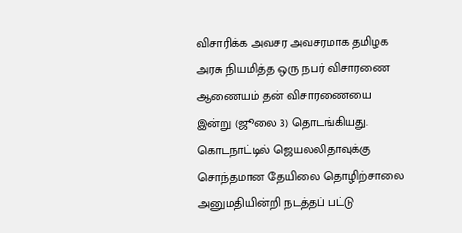விசாரிக்க அவசர அவசரமாக தமிழக அரசு நியமித்த ஒரு நபர் விசாரணை ஆணையம் தன் விசாரணையை இன்று (ஜூலை 3) தொடங்கியது. கொடநாட்டில் ஜெயலலிதாவுக்கு சொந்தமான தேயிலை தொழிற்சாலை அனுமதியின்றி நடத்தப் பட்டு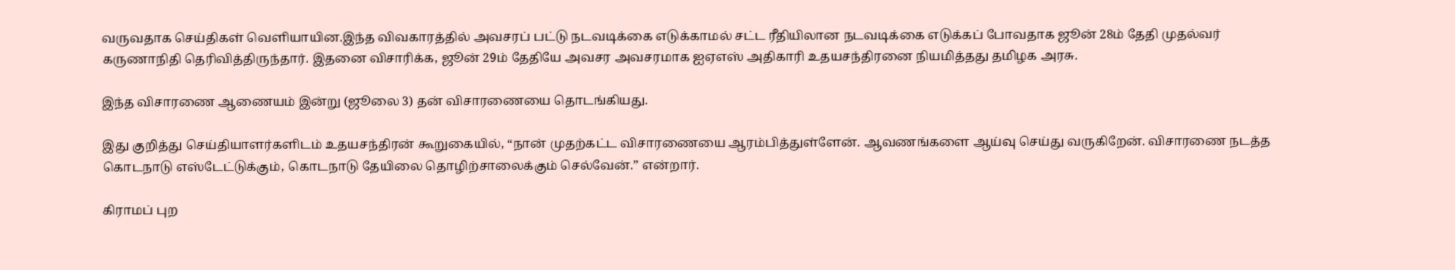வருவதாக செய்திகள் வெளியாயின.இந்த விவகாரத்தில் அவசரப் பட்டு நடவடிக்கை எடுக்காமல் சட்ட ரீதியிலான நடவடிக்கை எடுக்கப் போவதாக ஜூன் 28ம் தேதி முதல்வர் கருணாநிதி தெரிவித்திருந்தார். இதனை விசாரிக்க, ஜூன் 29ம் தேதியே அவசர அவசரமாக ஐஏஎஸ் அதிகாரி உதயசந்திரனை நியமித்தது தமிழக அரசு.

இந்த விசாரணை ஆணையம் இன்று (ஜூலை 3) தன் விசாரணையை தொடங்கியது.

இது குறித்து செய்தியாளர்களிடம் உதயசந்திரன் கூறுகையில், “நான் முதற்கட்ட விசாரணையை ஆரம்பித்துள்ளேன். ஆவணங்களை ஆய்வு செய்து வருகிறேன். விசாரணை நடத்த கொடநாடு எஸ்டேட்டுக்கும், கொடநாடு தேயிலை தொழிற்சாலைக்கும் செல்வேன்.” என்றார்.

கிராமப் புற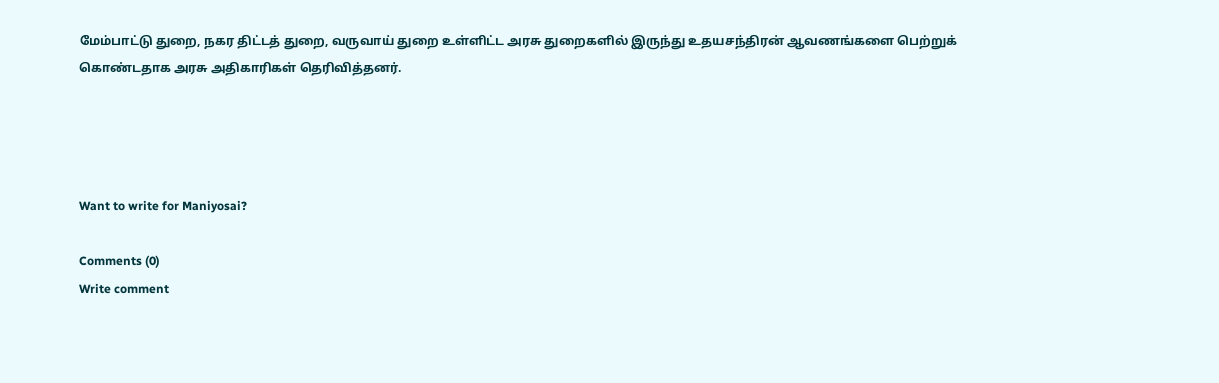மேம்பாட்டு துறை, நகர திட்டத் துறை, வருவாய் துறை உள்ளிட்ட அரசு துறைகளில் இருந்து உதயசந்திரன் ஆவணங்களை பெற்றுக் கொண்டதாக அரசு அதிகாரிகள் தெரிவித்தனர்.




Want to write for Maniyosai?

Comments (0)
Write comment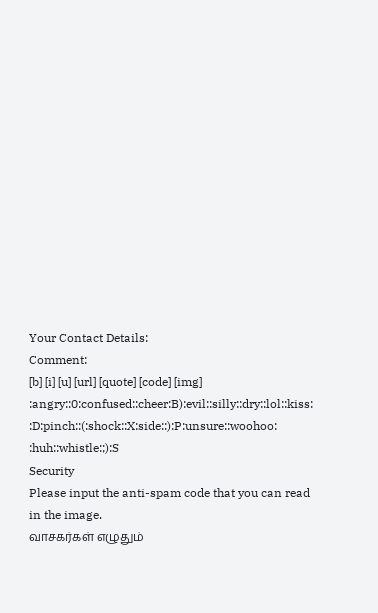Your Contact Details:
Comment:
[b] [i] [u] [url] [quote] [code] [img]
:angry::0:confused::cheer:B):evil::silly::dry::lol::kiss:
:D:pinch::(:shock::X:side::):P:unsure::woohoo:
:huh::whistle:;):S
Security
Please input the anti-spam code that you can read in the image.
வாசகர்கள் எழுதும்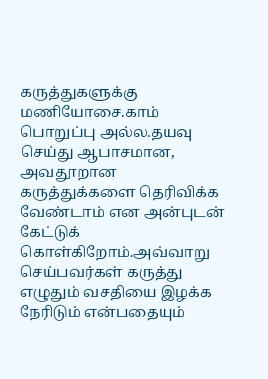கருத்துகளுக்கு மணியோசை.காம் பொறுப்பு அல்ல.தயவு செய்து ஆபாசமான, அவதூறான கருத்துக்களை தெரிவிக்க வேண்டாம் என அன்புடன் கேட்டுக் கொள்கிறோம்.அவ்வாறு செய்பவர்கள் கருத்து எழுதும் வசதியை இழக்க நேரிடும் என்பதையும்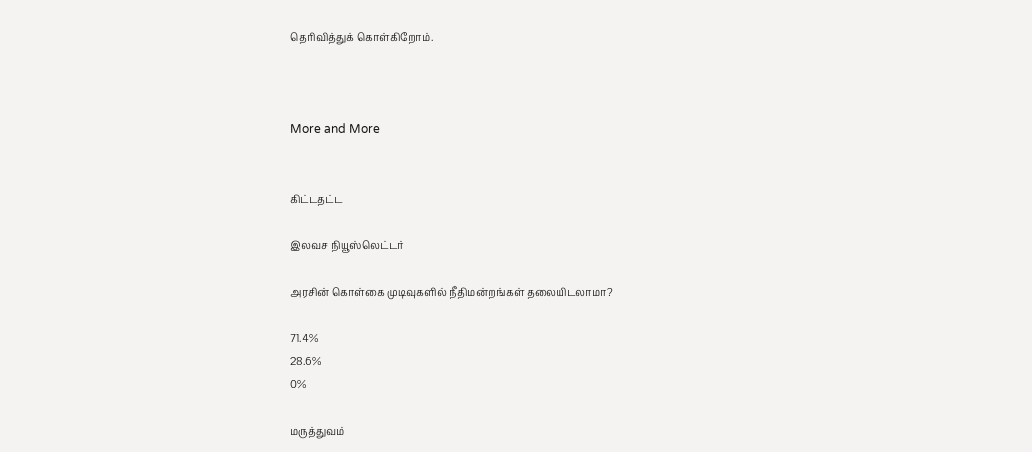தெரிவித்துக் கொள்கிறோம்.



More and More


கிட்டதட்ட

இலவச நியூஸ்லெட்டர்

அரசின் கொள்கை முடிவுகளில் நீதிமன்றங்கள் தலையிடலாமா?

71.4%
28.6%
0%

மருத்துவம்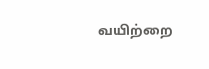வயிற்றை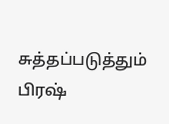சுத்தப்படுத்தும் பிரஷ்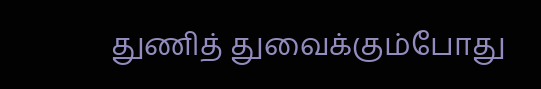துணித் துவைக்கும்போது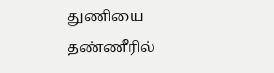துணியை தண்ணீரில்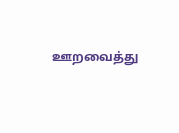ஊறவைத்து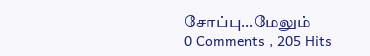சோப்பு...மேலும்
0 Comments , 205 Hits